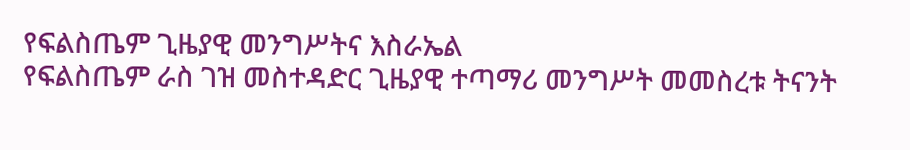የፍልስጤም ጊዜያዊ መንግሥትና እስራኤል
የፍልስጤም ራስ ገዝ መስተዳድር ጊዜያዊ ተጣማሪ መንግሥት መመስረቱ ትናንት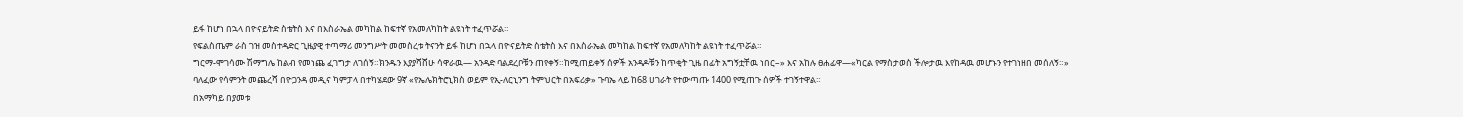ይፋ ከሆነ በኋላ በዮናይትድ ስቴትስ እና በእስራኤል መካከል ከፍተኛ የአመለካከት ልዩነት ተፈጥሯል።
የፍልስጤም ራስ ገዝ መስተዳድር ጊዜያዊ ተጣማሪ መንግሥት መመስረቱ ትናንት ይፋ ከሆነ በኋላ በዮናይትድ ስቴትስ እና በእስራኤል መካከል ከፍተኛ የአመለካከት ልዩነት ተፈጥሯል።
ግርማ-ሞገሳሙ ሽማግሌ ከልብ የመነጨ ፈገግታ ለገሰኝ።ክንዱን እያያሻሸሁ ሳዋራዉ— አንዳድ ባልደረቦቹን ጠየቀኝ።ከሚጠይቀኝ ሰዎች አንዳዶቹን ከጥቂት ጊዜ በፊት አግኝቷቸዉ ነበር–» እና አከሉ ፀሐፊዋ—«ካርል የማስታወስ ችሎታዉ እየከዳዉ መሆኑን የተገነዘበ መሰለኝ።»
ባለፈው የሳምንት መጨረሻ በዮጋንዳ መዲና ካምፓላ በተካሄደው 9ኛ «የኤሌክትሮኒክስ ወይም የኢ-ለርኒንግ ትምህርት በአፍሪቃ» ጉባኤ ላይ ከ68 ሀገራት የተውጣጡ 1400 የሚጠጉ ሰዎች ተገኝተዋል።
በአማካይ በያመቱ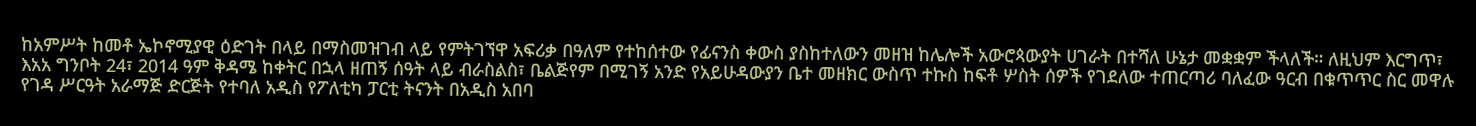ከአምሥት ከመቶ ኤኮኖሚያዊ ዕድገት በላይ በማስመዝገብ ላይ የምትገኘዋ አፍሪቃ በዓለም የተከሰተው የፊናንስ ቀውስ ያስከተለውን መዘዝ ከሌሎች አውሮጳውያት ሀገራት በተሻለ ሁኔታ መቋቋም ችላለች። ለዚህም እርግጥ፣
እአአ ግንቦት 24፣ 2014 ዓም ቅዳሜ ከቀትር በኋላ ዘጠኝ ሰዓት ላይ ብራስልስ፣ ቤልጅየም በሚገኝ አንድ የአይሁዳውያን ቤተ መዘክር ውስጥ ተኩስ ከፍቶ ሦስት ሰዎች የገደለው ተጠርጣሪ ባለፈው ዓርብ በቁጥጥር ስር መዋሉ
የገዳ ሥርዓት አራማጅ ድርጅት የተባለ አዲስ የፖለቲካ ፓርቲ ትናንት በአዲስ አበባ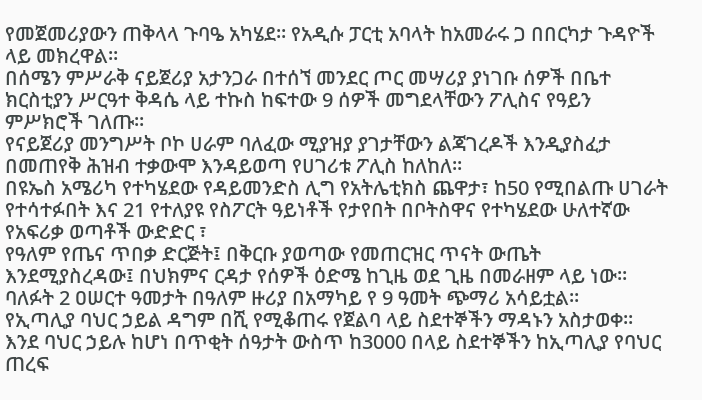የመጀመሪያውን ጠቅላላ ጉባዔ አካሄደ። የአዲሱ ፓርቲ አባላት ከአመራሩ ጋ በበርካታ ጉዳዮች ላይ መክረዋል።
በሰሜን ምሥራቅ ናይጀሪያ አታንጋራ በተሰኘ መንደር ጦር መሣሪያ ያነገቡ ሰዎች በቤተ ክርስቲያን ሥርዓተ ቅዳሴ ላይ ተኩስ ከፍተው 9 ሰዎች መግደላቸውን ፖሊስና የዓይን ምሥክሮች ገለጡ።
የናይጀሪያ መንግሥት ቦኮ ሀራም ባለፈው ሚያዝያ ያገታቸውን ልጃገረዶች እንዲያስፈታ በመጠየቅ ሕዝብ ተቃውሞ እንዳይወጣ የሀገሪቱ ፖሊስ ከለከለ።
በዩኤስ አሜሪካ የተካሄደው የዳይመንድስ ሊግ የአትሌቲክስ ጨዋታ፣ ከ50 የሚበልጡ ሀገራት የተሳተፉበት እና 21 የተለያዩ የስፖርት ዓይነቶች የታየበት በቦትስዋና የተካሄደው ሁለተኛው የአፍሪቃ ወጣቶች ውድድር ፣
የዓለም የጤና ጥበቃ ድርጅት፤ በቅርቡ ያወጣው የመጠርዝር ጥናት ውጤት እንደሚያስረዳው፤ በህክምና ርዳታ የሰዎች ዕድሜ ከጊዜ ወደ ጊዜ በመራዘም ላይ ነው። ባለፉት 2 ዐሠርተ ዓመታት በዓለም ዙሪያ በአማካይ የ 9 ዓመት ጭማሪ አሳይቷል።
የኢጣሊያ ባህር ኃይል ዳግም በሺ የሚቆጠሩ የጀልባ ላይ ስደተኞችን ማዳኑን አስታወቀ። እንደ ባህር ኃይሉ ከሆነ በጥቂት ሰዓታት ውስጥ ከ3000 በላይ ስደተኞችን ከኢጣሊያ የባህር ጠረፍ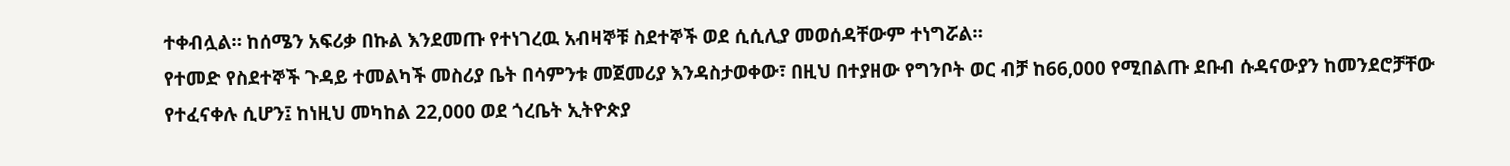ተቀብሏል። ከሰሜን አፍሪቃ በኩል እንደመጡ የተነገረዉ አብዛኞቹ ስደተኞች ወደ ሲሲሊያ መወሰዳቸውም ተነግሯል።
የተመድ የስደተኞች ጉዳይ ተመልካች መስሪያ ቤት በሳምንቱ መጀመሪያ እንዳስታወቀው፣ በዚህ በተያዘው የግንቦት ወር ብቻ ከ66,000 የሚበልጡ ደቡብ ሱዳናውያን ከመንደሮቻቸው የተፈናቀሉ ሲሆን፤ ከነዚህ መካከል 22,000 ወደ ጎረቤት ኢትዮጵያ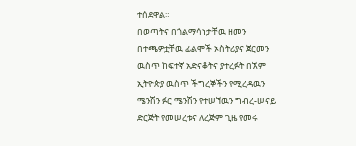ተሰደዋል።
በወጣትና በጎልማሳነታቸዉ ዘመን በተጫዎቷቸዉ ፊልሞች ኦስትሪያና ጀርመን ዉስጥ ከፍተኛ አድናቆትና ያተረፉት በኧም ኢትዮጵያ ዉስጥ ችግረኞችን የሚረዳዉን ሜንሽን ፉር ሜንሽን የተሠኘዉን ግብረ-ሠናይ ድርጅት የመሠረቱና ለረጅም ጊዜ የመሩ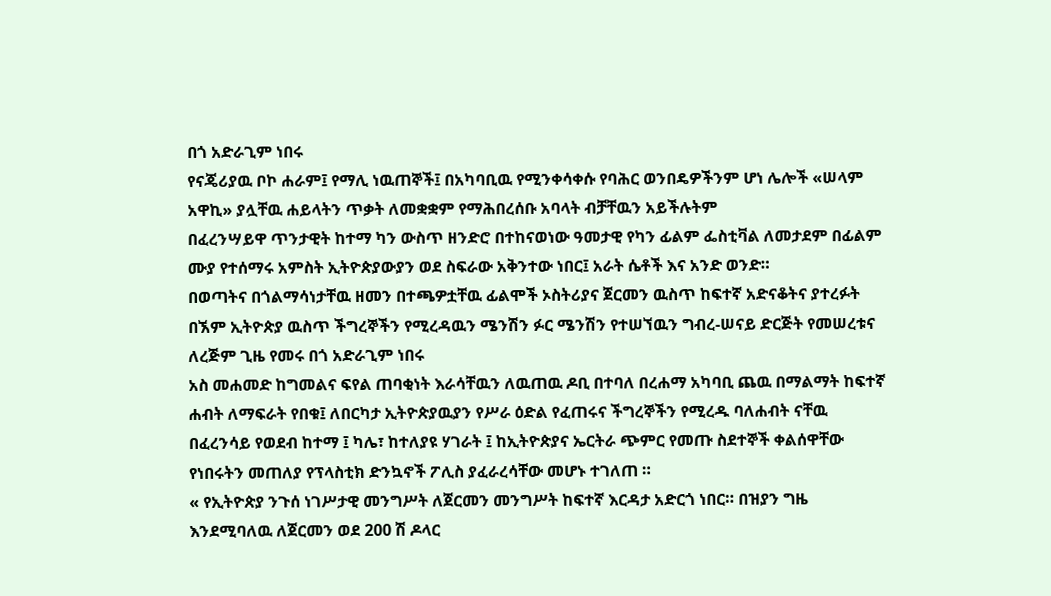በጎ አድራጊም ነበሩ
የናጄሪያዉ ቦኮ ሐራም፤ የማሊ ነዉጠኞች፤ በአካባቢዉ የሚንቀሳቀሱ የባሕር ወንበዴዎችንም ሆነ ሌሎች «ሠላም አዋኪ» ያሏቸዉ ሐይላትን ጥቃት ለመቋቋም የማሕበረሰቡ አባላት ብቻቸዉን አይችሉትም
በፈረንሣይዋ ጥንታዊት ከተማ ካን ውስጥ ዘንድሮ በተከናወነው ዓመታዊ የካን ፊልም ፌስቲቫል ለመታደም በፊልም ሙያ የተሰማሩ አምስት ኢትዮጵያውያን ወደ ስፍራው አቅንተው ነበር፤ አራት ሴቶች እና አንድ ወንድ።
በወጣትና በጎልማሳነታቸዉ ዘመን በተጫዎቷቸዉ ፊልሞች ኦስትሪያና ጀርመን ዉስጥ ከፍተኛ አድናቆትና ያተረፉት በኧም ኢትዮጵያ ዉስጥ ችግረኞችን የሚረዳዉን ሜንሽን ፉር ሜንሽን የተሠኘዉን ግብረ-ሠናይ ድርጅት የመሠረቱና ለረጅም ጊዜ የመሩ በጎ አድራጊም ነበሩ
አስ መሐመድ ከግመልና ፍየል ጠባቂነት እራሳቸዉን ለዉጠዉ ዶቢ በተባለ በረሐማ አካባቢ ጨዉ በማልማት ከፍተኛ ሐብት ለማፍራት የበቁ፤ ለበርካታ ኢትዮጵያዉያን የሥራ ዕድል የፈጠሩና ችግረኞችን የሚረዱ ባለሐብት ናቸዉ
በፈረንሳይ የወደብ ከተማ ፤ ካሌ፣ ከተለያዩ ሃገራት ፤ ከኢትዮጵያና ኤርትራ ጭምር የመጡ ስደተኞች ቀልሰዋቸው የነበሩትን መጠለያ የፕላስቲክ ድንኳኖች ፖሊስ ያፈራረሳቸው መሆኑ ተገለጠ ።
« የኢትዮጵያ ንጉሰ ነገሥታዊ መንግሥት ለጀርመን መንግሥት ከፍተኛ እርዳታ አድርጎ ነበር። በዝያን ግዜ እንደሚባለዉ ለጀርመን ወደ 200 ሽ ዶላር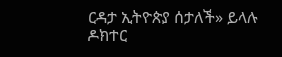ርዳታ ኢትዮጵያ ሰታለች» ይላሉ ዶክተር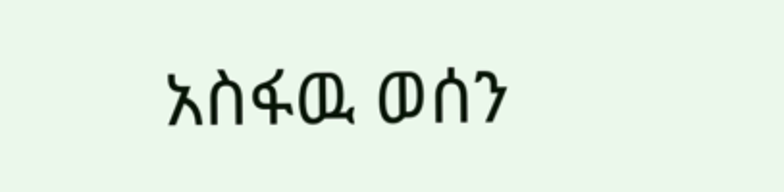አስፋዉ ወሰን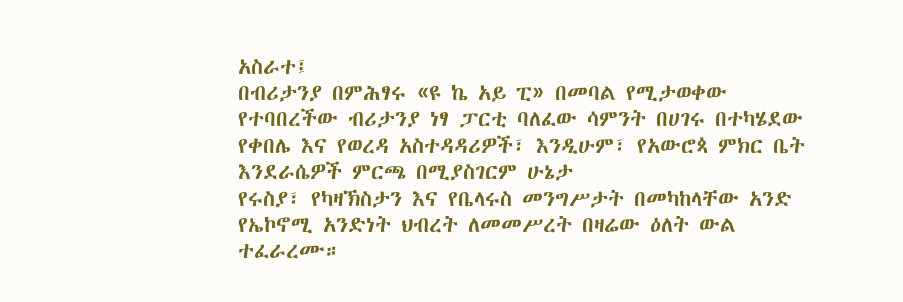አስራተ፤
በብሪታንያ በምሕፃሩ «ዩ ኬ አይ ፒ» በመባል የሚታወቀው የተባበረችው ብሪታንያ ነፃ ፓርቲ ባለፈው ሳምንት በሀገሩ በተካሄደው የቀበሌ እና የወረዳ አስተዳዳሪዎች፣ እንዲሁም፣ የአውሮጳ ምክር ቤት እንደራሴዎች ምርጫ በሚያስገርም ሁኔታ
የሩስያ፣ የካዛኽስታን እና የቤላሩስ መንግሥታት በመካከላቸው አንድ የኤኮኖሚ አንድነት ህብረት ለመመሥረት በዛሬው ዕለት ውል ተፈራረሙ።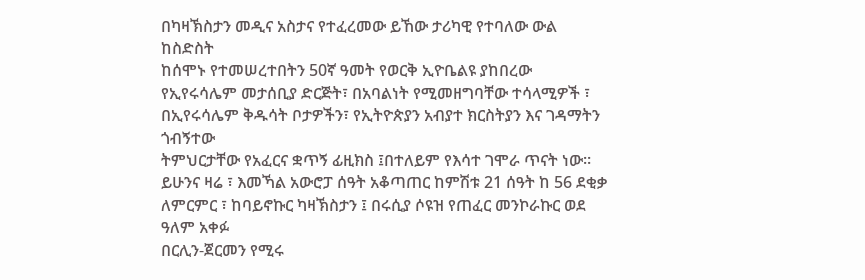በካዛኽስታን መዲና አስታና የተፈረመው ይኸው ታሪካዊ የተባለው ውል ከስድስት
ከሰሞኑ የተመሠረተበትን 50ኛ ዓመት የወርቅ ኢዮቤልዩ ያከበረው የኢየሩሳሌም መታሰቢያ ድርጅት፣ በአባልነት የሚመዘግባቸው ተሳላሚዎች ፣ በኢየሩሳሌም ቅዱሳት ቦታዎችን፣ የኢትዮጵያን አብያተ ክርስትያን እና ገዳማትን ጎብኝተው
ትምህርታቸው የአፈርና ቋጥኝ ፊዚክስ ፤በተለይም የእሳተ ገሞራ ጥናት ነው። ይሁንና ዛሬ ፣ እመኻል አውሮፓ ሰዓት አቆጣጠር ከምሽቱ 21 ሰዓት ከ 56 ደቂቃ ለምርምር ፣ ከባይኖኩር ካዛኽስታን ፤ በሩሲያ ሶዩዝ የጠፈር መንኮራኩር ወደ ዓለም አቀፉ
በርሊን-ጀርመን የሚሩ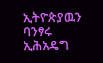ኢትዮጵያዉን ባንፃሩ ኢሕአዴግ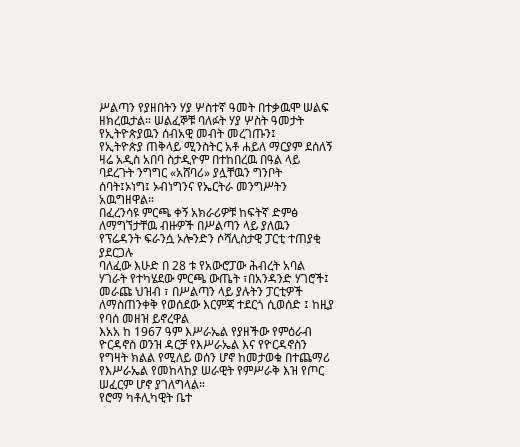ሥልጣን የያዘበትን ሃያ ሦስተኛ ዓመት በተቃዉሞ ሠልፍ ዘክረዉታል። ሠልፈኞቹ ባለፉት ሃያ ሦስት ዓመታት የኢትዮጵያዉን ሰብአዊ መብት መረገጡን፤
የኢትዮጵያ ጠቅላይ ሚንስትር አቶ ሐይለ ማርያም ደሰለኝ ዛሬ አዲስ አበባ ስታዲዮም በተከበረዉ በዓል ላይ ባደረጉት ንግግር «አሸባሪ» ያሏቸዉን ግንቦት ሰባት፤ኦነግ፤ ኦብነግንና የኤርትራ መንግሥትን አዉግዘዋል።
በፈረንሳዩ ምርጫ ቀኝ አክራሪዎቹ ከፍትኛ ድምፅ ለማግኘታቸዉ ብዙዎች በሥልጣን ላይ ያለዉን የፕሬዳንት ፍራንሷ ኦሎንድን ሶሻሊስታዊ ፓርቲ ተጠያቂ ያደርጋሉ
ባለፈው እሁድ በ 28 ቱ የአውሮፓው ሕብረት አባል ሃገራት የተካሄደው ምርጫ ውጤት ፣በአንዳንድ ሃገሮች፤ መራጩ ህዝብ ፣ በሥልጣን ላይ ያሉትን ፓርቲዎች ለማስጠንቀቅ የወሰደው እርምጃ ተደርጎ ሲወሰድ ፤ ከዚያ የባሰ መዘዝ ይኖረዋል
እአአ ከ 1967 ዓም እሥራኤል የያዘችው የምዕራብ ዮርዳኖስ ወንዝ ዳርቻ የእሥራኤል እና የዮርዳኖስን የግዛት ክልል የሚለይ ወሰን ሆኖ ከመታወቁ በተጨማሪ የእሥራኤል የመከላከያ ሠራዊት የምሥራቅ እዝ የጦር ሠፈርም ሆኖ ያገለግላል።
የሮማ ካቶሊካዊት ቤተ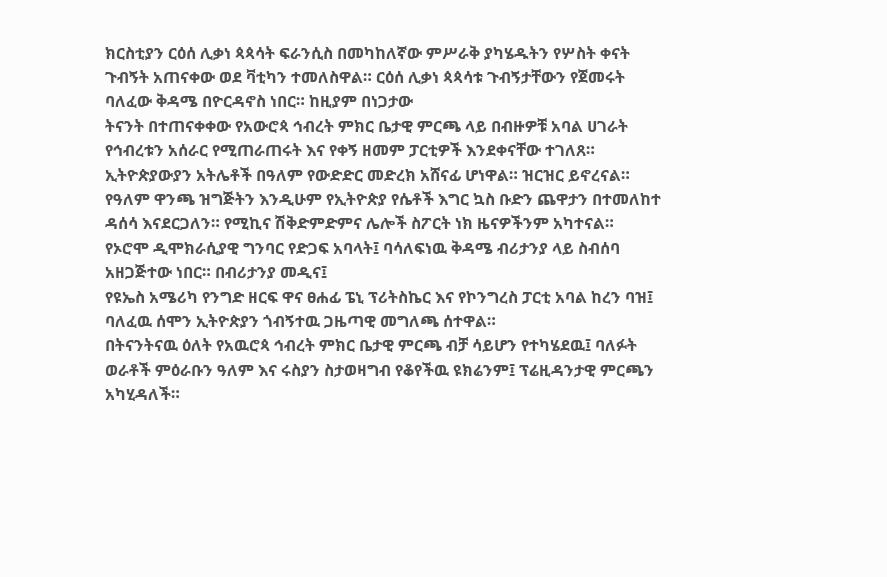ክርስቲያን ርዕሰ ሊቃነ ጳጳሳት ፍራንሲስ በመካከለኛው ምሥራቅ ያካሄዱትን የሦስት ቀናት ጉብኝት አጠናቀው ወደ ቫቲካን ተመለስዋል። ርዕሰ ሊቃነ ጳጳሳቱ ጉብኝታቸውን የጀመሩት ባለፈው ቅዳሜ በዮርዳኖስ ነበር። ከዚያም በነጋታው
ትናንት በተጠናቀቀው የአውሮጳ ኅብረት ምክር ቤታዊ ምርጫ ላይ በብዙዎቹ አባል ሀገራት የኅብረቱን አሰራር የሚጠራጠሩት እና የቀኝ ዘመም ፓርቲዎች እንደቀናቸው ተገለጸ።
ኢትዮጵያውያን አትሌቶች በዓለም የውድድር መድረክ አሸናፊ ሆነዋል። ዝርዝር ይኖረናል። የዓለም ዋንጫ ዝግጅትን እንዲሁም የኢትዮጵያ የሴቶች እግር ኳስ ቡድን ጨዋታን በተመለከተ ዳሰሳ እናደርጋለን። የሚኪና ሽቅድምድምና ሌሎች ስፖርት ነክ ዜናዎችንም አካተናል።
የኦሮሞ ዲሞክራሲያዊ ግንባር የድጋፍ አባላት፤ ባሳለፍነዉ ቅዳሜ ብሪታንያ ላይ ስብሰባ አዘጋጅተው ነበር። በብሪታንያ መዲና፤
የዩኤስ አሜሪካ የንግድ ዘርፍ ዋና ፀሐፊ ፔኒ ፕሪትስኬር እና የኮንግረስ ፓርቲ አባል ከረን ባዝ፤ ባለፈዉ ሰሞን ኢትዮጵያን ጎብኝተዉ ጋዜጣዊ መግለጫ ሰተዋል።
በትናንትናዉ ዕለት የአዉሮጳ ኅብረት ምክር ቤታዊ ምርጫ ብቻ ሳይሆን የተካሄደዉ፤ ባለፉት ወራቶች ምዕራቡን ዓለም እና ሩስያን ስታወዛግብ የቆየችዉ ዩክሬንም፤ ፕሬዚዳንታዊ ምርጫን አካሂዳለች።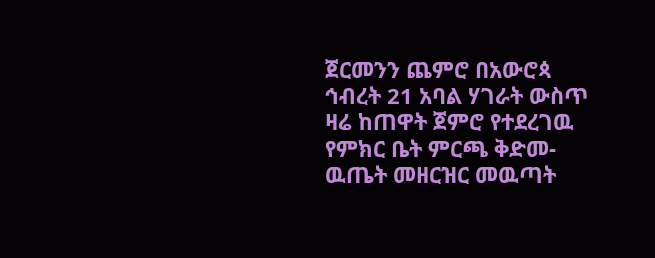ጀርመንን ጨምሮ በአውሮጳ ኅብረት 21 አባል ሃገራት ውስጥ ዛሬ ከጠዋት ጀምሮ የተደረገዉ የምክር ቤት ምርጫ ቅድመ-ዉጤት መዘርዝር መዉጣት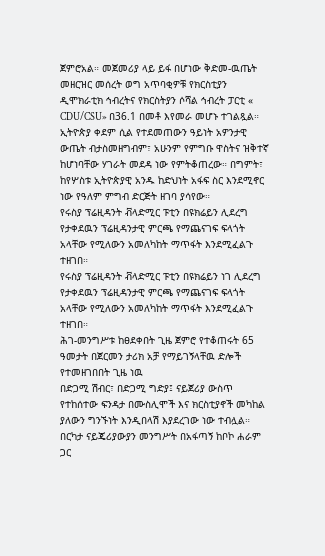ጀምሮአል። መጀመሪያ ላይ ይፋ በሆነው ቅድመ-ዉጤት መዘርዝር መሰረት ወግ አጥባቂዎቹ የክርስቲያን ዲሞክራቲክ ኅብረትና የክርስትያን ሶሻል ኅብረት ፓርቲ « CDU/CSU» በ36.1 በመቶ እየመራ መሆኑ ተገልጿል።
ኢትዮጵያ ቀደም ሲል የተደመጠውን ዓይነት አዎንታዊ ውጤት ብታስመዘግብም፣ አሁንም የምግቡ ዋስትና ዝቅተኛ ከሆነባቸው ሃገራት መደዳ ነው የምትቆጠረው። በግምት፣ ከየሦስቱ ኢትዮጵያዊ አንዱ ከድህነት አፋፍ ስር እንደሚኖር ነው የዓለም ምግብ ድርጅት ዘገባ ያሳየው።
የሩስያ ፕሬዚዳንት ቭላድሚር ፑቲን በዩክሬይን ሊደረግ የታቀደዉን ፕሬዚዳንታዊ ምርጫ የማጨናገፍ ፍላጎት አላቸው የሚለውን አመለካከት ማጥፋት እንደሚፈልጉ ተዘገበ።
የሩስያ ፕሬዚዳንት ቭላድሚር ፑቲን በዩክሬይን ነገ ሊደረግ የታቀደዉን ፕሬዚዳንታዊ ምርጫ የማጨናገፍ ፍላጎት አላቸው የሚለውን አመለካከት ማጥፋት እንደሚፈልጉ ተዘገበ።
ሕገ-መንግሥቱ ከፀደቀበት ጊዜ ጀምሮ የተቆጠሩት 65 ዓመታት በጀርመን ታሪክ አቻ የማይገኝላቸዉ ድሎች የተመዘገበበት ጊዜ ነዉ
በድጋሚ ሽብር፣ በድጋሚ ግድያ፤ ናይጀሪያ ውስጥ የተከሰተው ፍንዳታ በሙስሊሞች እና ክርስቲያኖች መካከል ያለውን ግንኙነት እንዲበላሽ እያደረገው ነው ተብሏል። በርካታ ናይጄሪያውያን መንግሥት በአፋጣኝ ከቦኮ ሐራም ጋር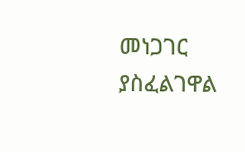መነጋገር ያስፈልገዋል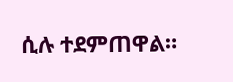ሲሉ ተደምጠዋል።